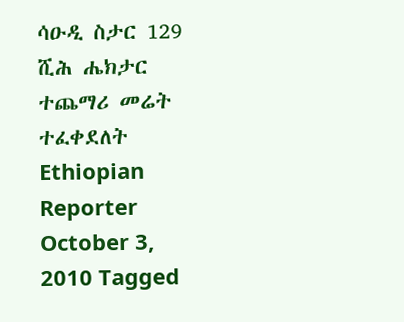ሳዑዲ ስታር 129 ሺሕ ሔክታር ተጨማሪ መሬት ተፈቀደለት Ethiopian Reporter October 3, 2010 Tagged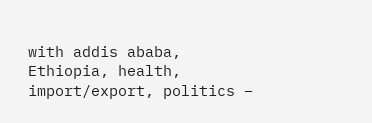with addis ababa, Ethiopia, health, import/export, politics –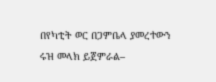በየካቲት ወር በጋምቤላ ያመረተውን ሩዝ መላክ ይጀምራል–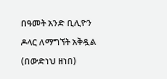በዓመት አንድ ቢሊዮን ዶላር ለማግኘት አቅዷል (በውድነህ ዘነበ)